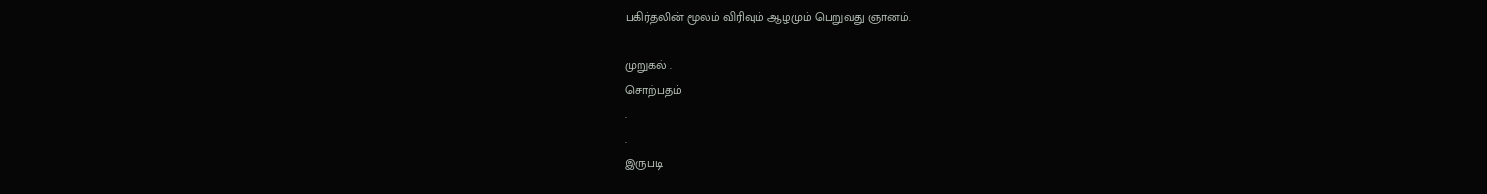பகிர்தலின் மூலம் விரிவும் ஆழமும் பெறுவது ஞானம்.

முறுகல் .
சொற்பதம்
.
.
இருபடி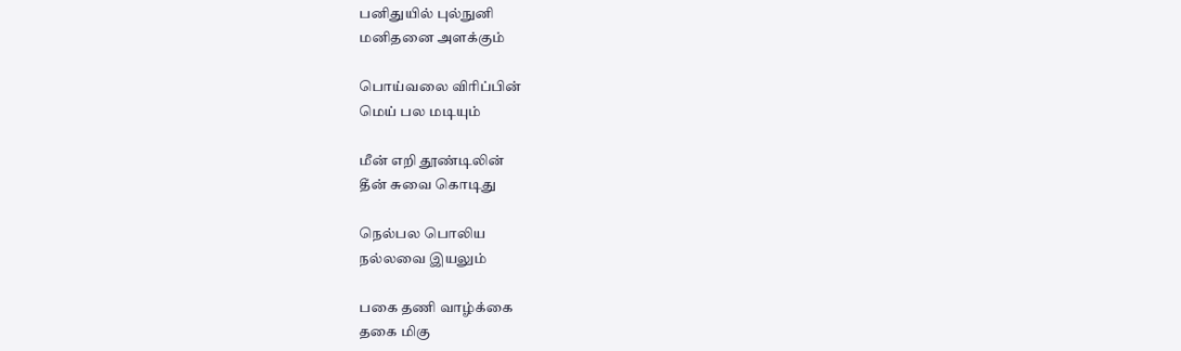பனிதுயில் புல்நுனி
மனிதனை அளக்கும்

பொய்வலை விரிப்பின்
மெய் பல மடியும்

மீன் எறி தூண்டிலின்
தீன் சுவை கொடிது

நெல்பல பொலிய
நல்லவை இயலும்

பகை தணி வாழ்க்கை
தகை மிகு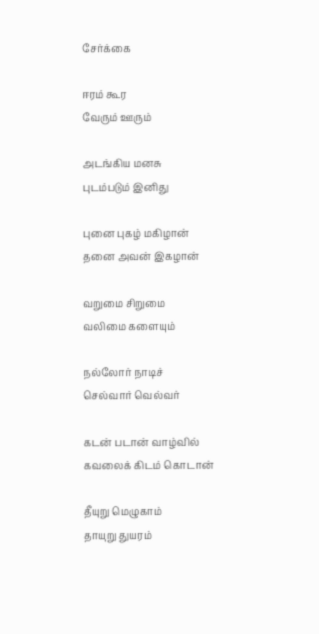சேர்க்கை

ஈரம் கூர
வேரும் ஊரும்

அடங்கிய மனசு
புடம்படும் இனிது

புனை புகழ் மகிழான்
தனை அவன் இகழான்

வறுமை சிறுமை
வலிமை களையும்

நல்லோர் நாடிச்
செல்வார் வெல்வர்

கடன் படான் வாழ்வில்
கவலைக் கிடம் கொடான்

தீயுறு மெழுகாம்
தாயுறு துயரம்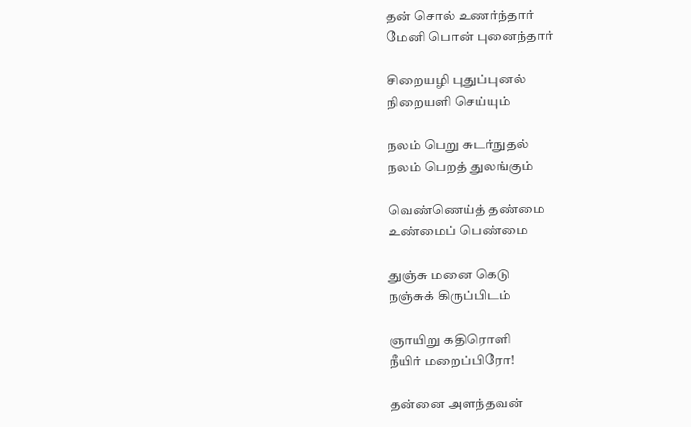தன் சொல் உணர்ந்தார்
மேனி பொன் புனைந்தார்

சிறையழி புதுப்புனல்
நிறையளி செய்யும்

நலம் பெறு சுடர்நுதல்
நலம் பெறத் துலங்கும்

வெண்ணெய்த் தண்மை
உண்மைப் பெண்மை

துஞ்சு மனை கெடு
நஞ்சுக் கிருப்பிடம்

ஞாயிறு கதிரொளி
நீயிர் மறைப்பிரோ!

தன்னை அளந்தவன்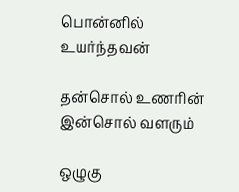பொன்னில் உயர்ந்தவன்

தன்சொல் உணரின்
இன்சொல் வளரும்

ஒழுகு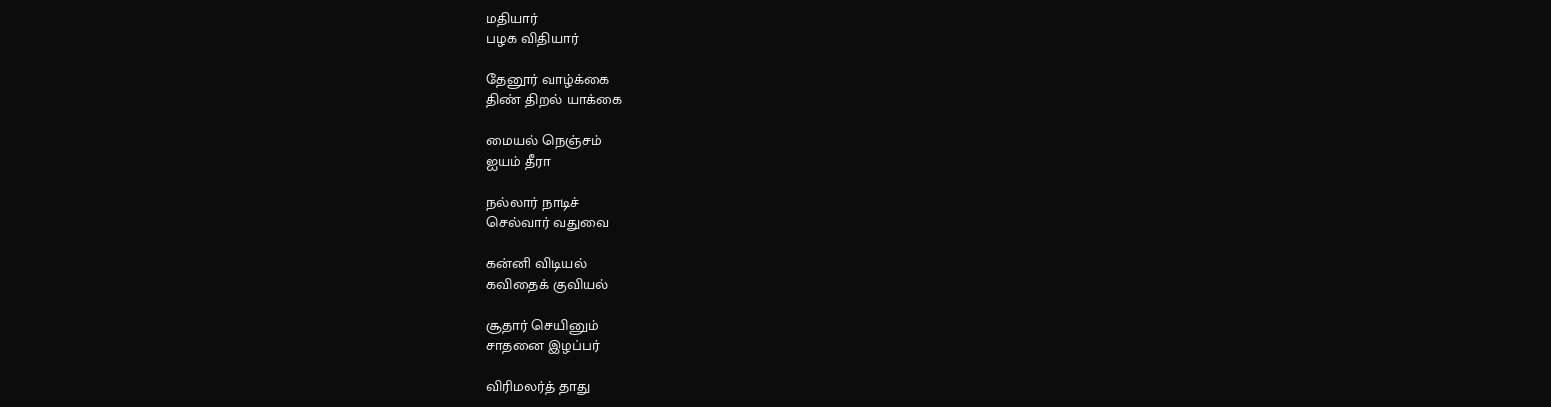மதியார்
பழக விதியார்

தேனூர் வாழ்க்கை
திண் திறல் யாக்கை

மையல் நெஞ்சம்
ஐயம் தீரா

நல்லார் நாடிச்
செல்வார் வதுவை

கன்னி விடியல்
கவிதைக் குவியல்

சூதார் செயினும்
சாதனை இழப்பர்

விரிமலர்த் தாது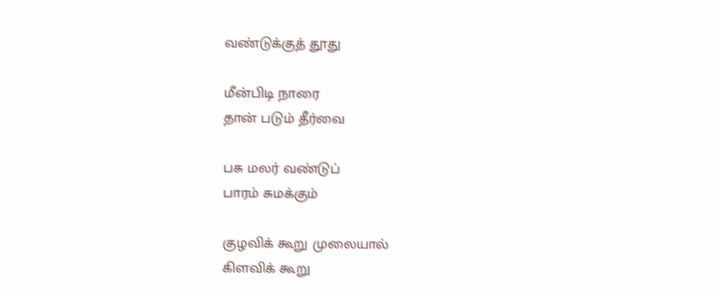வண்டுக்குத் தூது

மீன்பிடி நாரை
தான் படும் தீர்வை

பசு மலர் வண்டுப்
பாரம் சுமக்கும்

குழவிக் கூறு முலையால்
கிளவிக் கூறு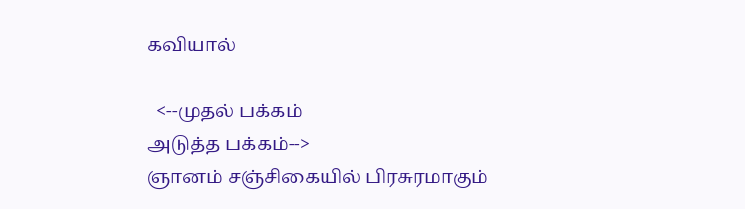கவியால்

  <--முதல் பக்கம்
அடுத்த பக்கம்-->
ஞானம் சஞ்சிகையில் பிரசுரமாகும்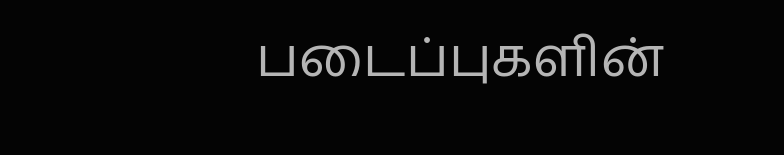படைப்புகளின்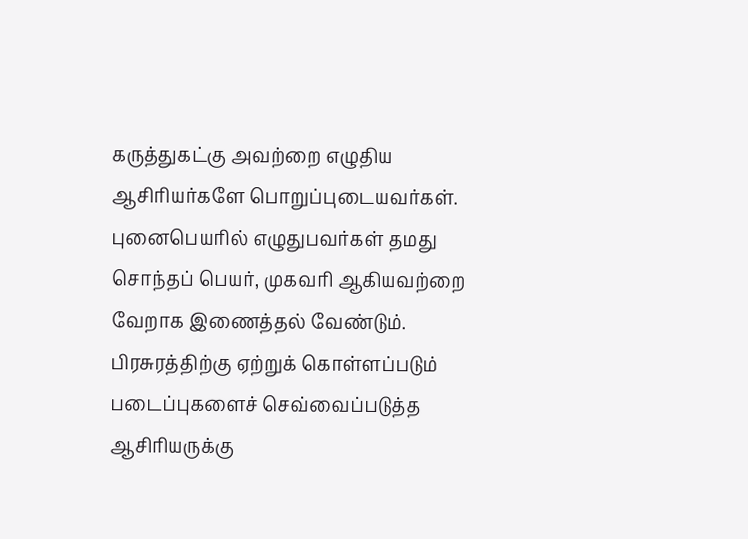கருத்துகட்கு அவற்றை எழுதிய ஆசிரியர்களே பொறுப்புடையவர்கள். புனைபெயரில் எழுதுபவர்கள் தமது சொந்தப் பெயர், முகவரி ஆகியவற்றை வேறாக இணைத்தல் வேண்டும். பிரசுரத்திற்கு ஏற்றுக் கொள்ளப்படும் படைப்புகளைச் செவ்வைப்படுத்த ஆசிரியருக்கு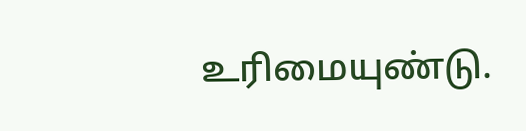உரிமையுண்டு.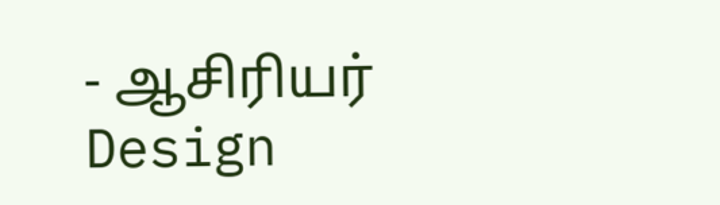- ஆசிரியர்
Design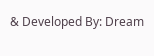& Developed By: Dream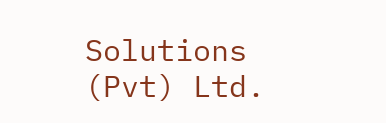Solutions (Pvt) Ltd.